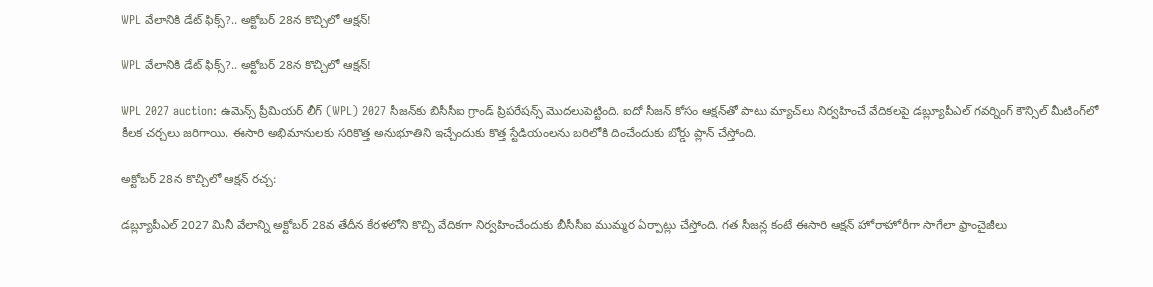WPL వేలానికి డేట్ ఫిక్స్?.. అక్టోబర్ 28న కొచ్చిలో ఆక్షన్!

WPL వేలానికి డేట్ ఫిక్స్?.. అక్టోబర్ 28న కొచ్చిలో ఆక్షన్!

WPL 2027 auction: ఉమెన్స్ ప్రీమియర్ లీగ్ (WPL) 2027 సీజన్‌కు బిసీసీఐ గ్రాండ్ ప్రిపరేషన్స్ మొదలుపెట్టింది. ఐదో సీజన్‌ కోసం ఆక్షన్‌తో పాటు మ్యాచ్‌లు నిర్వహించే వేదికలపై డబ్ల్యూపీఎల్ గవర్నింగ్ కౌన్సిల్ మీటింగ్‌లో కీలక చర్చలు జరిగాయి. ఈసారి అభిమానులకు సరికొత్త అనుభూతిని ఇచ్చేందుకు కొత్త స్టేడియంలను బరిలోకి దించేందుకు బోర్డు ప్లాన్ చేస్తోంది.

అక్టోబర్ 28న కొచ్చిలో ఆక్షన్ రచ్చ:

డబ్ల్యూపీఎల్ 2027 మినీ వేలాన్ని అక్టోబర్ 28వ తేదీన కేరళలోని కొచ్చి వేదికగా నిర్వహించేందుకు బీసీసీఐ ముమ్మర ఏర్పాట్లు చేస్తోంది. గత సీజన్ల కంటే ఈసారి ఆక్షన్ హోరాహోరీగా సాగేలా ఫ్రాంచైజీలు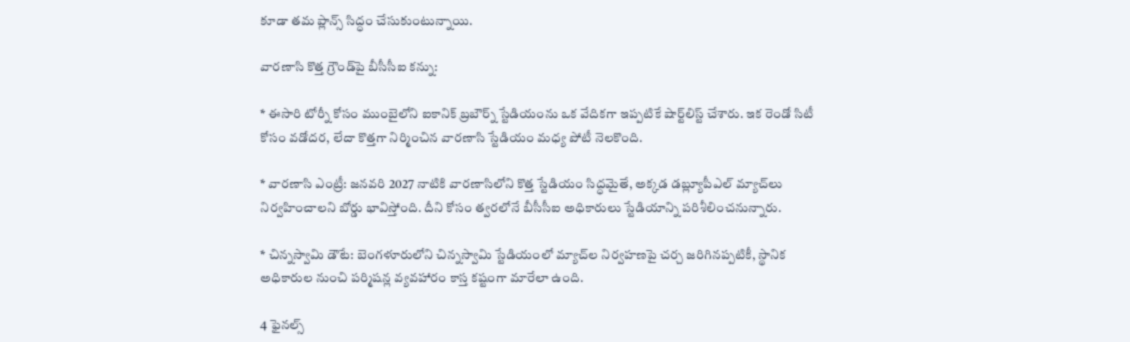కూడా తమ ప్లాన్స్ సిద్ధం చేసుకుంటున్నాయి.

వారణాసి కొత్త గ్రౌండ్‌పై బీసీసీఐ కన్ను:

* ఈసారి టోర్నీ కోసం ముంబైలోని ఐకానిక్ బ్రబౌర్న్ స్టేడియంను ఒక వేదికగా ఇప్పటికే షార్ట్‌లిస్ట్ చేశారు. ఇక రెండో సిటీ కోసం వడోదర, లేదా కొత్తగా నిర్మించిన వారణాసి స్టేడియం మధ్య పోటీ నెలకొంది.

* వారణాసి ఎంట్రీ: జనవరి 2027 నాటికి వారణాసిలోని కొత్త స్టేడియం సిద్ధమైతే, అక్కడ డబ్ల్యూపీఎల్ మ్యాచ్‌లు నిర్వహించాలని బోర్డు భావిస్తోంది. దీని కోసం త్వరలోనే బీసీసీఐ అధికారులు స్టేడియాన్ని పరిశీలించనున్నారు.

* చిన్నస్వామి డౌటే: బెంగళూరులోని చిన్నస్వామి స్టేడియంలో మ్యాచ్‌ల నిర్వహణపై చర్చ జరిగినప్పటికీ, స్థానిక అధికారుల నుంచి పర్మిషన్ల వ్యవహారం కాస్త కష్టంగా మారేలా ఉంది.

4 ఫైనల్స్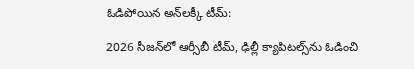ఓడిపోయిన అన్‌లక్కీ టీమ్:

2026 సీజన్‌లో ఆర్సీబీ టీమ్, ఢిల్లీ క్యాపిటల్స్‌ను ఓడించి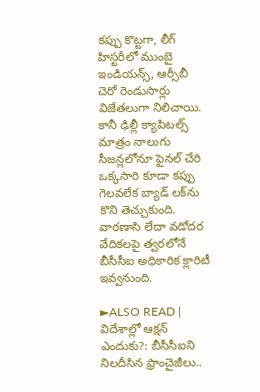కప్పు కొట్టగా, లీగ్ హిస్టరీలో ముంబై ఇండియన్స్, ఆర్సీబీ చెరో రెండుసార్లు విజేతలుగా నిలిచాయి. కానీ ఢిల్లీ క్యాపిటల్స్ మాత్రం నాలుగు సీజన్లలోనూ ఫైనల్ చేరి ఒక్కసారి కూడా కప్పు గెలవలేక బ్యాడ్ లక్‌ను కొని తెచ్చుకుంది. వారణాసి లేదా వడోదర వేదికలపై త్వరలోనే బీసీసీఐ అధికారిక క్లారిటీ ఇవ్వనుంది.

►ALSO READ | విదేశాల్లో ఆక్షన్ ఎందుకు?: బీసీసీఐని నిలదీసిన ఫ్రాంచైజీలు..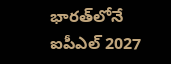భారత్‌లోనే ఐపీఎల్ 2027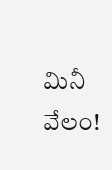మినీ వేలం!